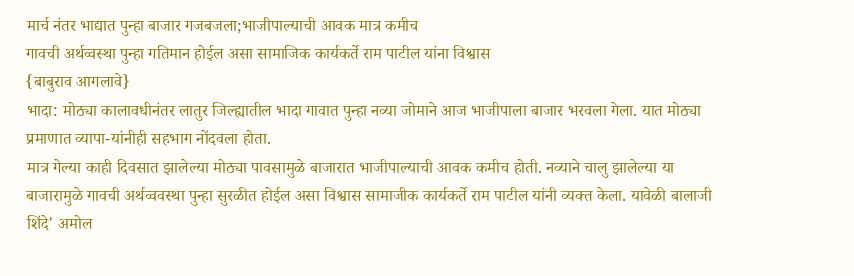मार्च नंतर भाद्यात पुन्हा बाजार गजबजला;भाजीपाल्याची आवक मात्र कमीच
गावची अर्थव्वस्था पुन्हा गतिमान होईल असा सामाजिक कार्यकर्ते राम पाटील यांना विश्वास
{बाबुराव आगलावे}
भादा: मोठ्या कालावधीनंतर लातुर जिल्ह्यातील भादा गावात पुन्हा नव्या जोमाने आज भाजीपाला बाजार भरवला गेला. यात मोठ्या प्रमाणात व्यापा-यांनीही सहभाग नोंदवला होता.
मात्र गेल्या काही दिवसात झालेल्या मोठ्या पावसामुळे बाजारात भाजीपाल्याची आवक कमीच होती. नव्याने चालु झालेल्या या बाजारामुळे गावची अर्थव्ववस्था पुन्हा सुरळीत होईल असा विश्वास सामाजीक कार्यकर्ते राम पाटील यांनी व्यक्त केला. यावेळी बालाजी शिंदे' अमोल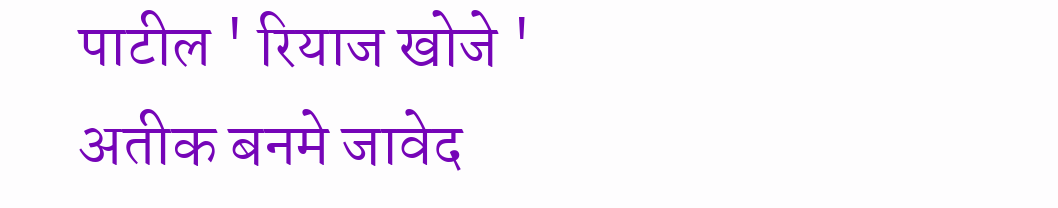पाटील ' रियाज खोजे ' अतीक बनमे जावेद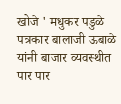खोजे ' मधुकर पडुळे पत्रकार बालाजी ऊबाळे यांनी बाजार व्यवस्थीत पार पार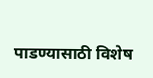पाडण्यासाठी विशेष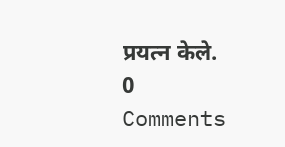प्रयत्न केले.
0 Comments